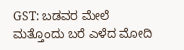GST: ಬಡವರ ಮೇಲೆ ಮತ್ತೊಂದು ಬರೆ ಎಳೆದ ಮೋದಿ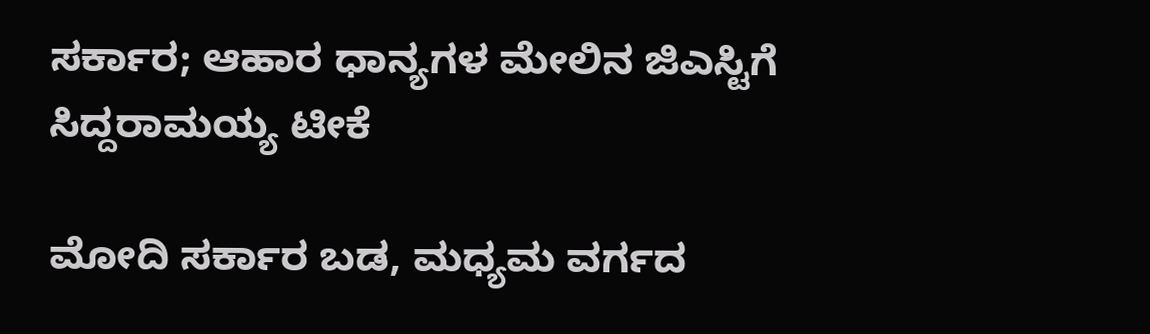ಸರ್ಕಾರ; ಆಹಾರ ಧಾನ್ಯಗಳ ಮೇಲಿನ ಜಿಎಸ್ಟಿಗೆ ಸಿದ್ದರಾಮಯ್ಯ ಟೀಕೆ

ಮೋದಿ ಸರ್ಕಾರ ಬಡ, ಮಧ್ಯಮ ವರ್ಗದ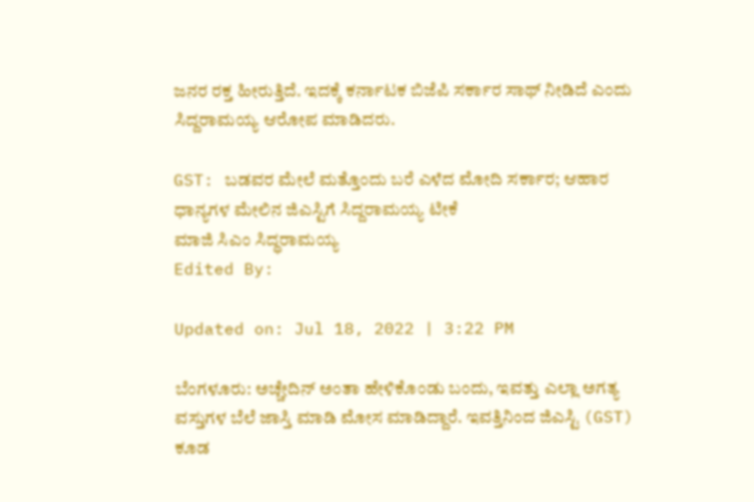ಜನರ ರಕ್ತ ಹೀರುತ್ತಿದೆ. ಇದಕ್ಕೆ ಕರ್ನಾಟಕ ಬಿಜೆಪಿ ಸರ್ಕಾರ ಸಾಥ್ ನೀಡಿದೆ ಎಂದು ಸಿದ್ದರಾಮಯ್ಯ ಆರೋಪ ಮಾಡಿದರು.

GST: ಬಡವರ ಮೇಲೆ ಮತ್ತೊಂದು ಬರೆ ಎಳೆದ ಮೋದಿ ಸರ್ಕಾರ; ಆಹಾರ ಧಾನ್ಯಗಳ ಮೇಲಿನ ಜಿಎಸ್ಟಿಗೆ ಸಿದ್ದರಾಮಯ್ಯ ಟೀಕೆ
ಮಾಜಿ ಸಿಎಂ ಸಿದ್ಧರಾಮಯ್ಯ
Edited By:

Updated on: Jul 18, 2022 | 3:22 PM

ಬೆಂಗಳೂರು: ಅಚ್ಚೇದಿನ್ ಅಂತಾ ಹೇಳಿಕೊಂಡು ಬಂದು, ಇವತ್ತು ಎಲ್ಲಾ ಅಗತ್ಯ ವಸ್ತುಗಳ ಬೆಲೆ ಜಾಸ್ತಿ ಮಾಡಿ ಮೋಸ ಮಾಡಿದ್ದಾರೆ. ಇವತ್ತಿನಿಂದ ಜಿಎಸ್ಟಿ (GST) ಕೂಡ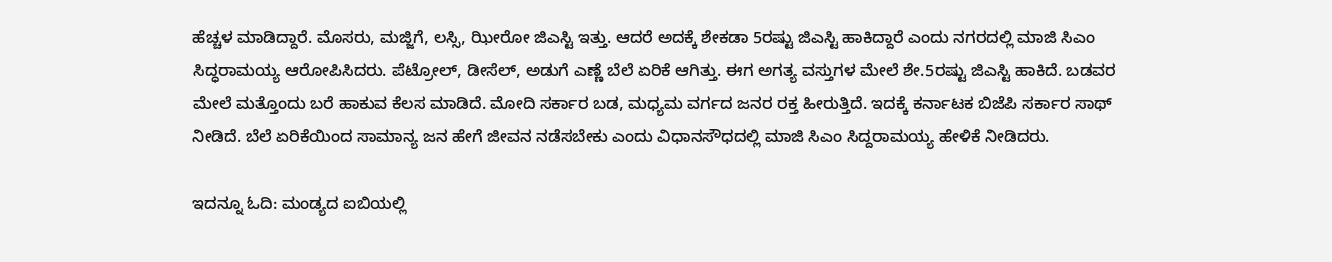ಹೆಚ್ಚಳ ಮಾಡಿದ್ದಾರೆ. ಮೊಸರು, ಮಜ್ಜಿಗೆ, ಲಸ್ಸಿ, ಝೀರೋ ಜಿಎಸ್ಟಿ ಇತ್ತು. ಆದರೆ ಅದಕ್ಕೆ ಶೇಕಡಾ 5ರಷ್ಟು ಜಿಎಸ್ಟಿ ಹಾಕಿದ್ದಾರೆ ಎಂದು ನಗರದಲ್ಲಿ ಮಾಜಿ ಸಿಎಂ ಸಿದ್ಧರಾಮಯ್ಯ ಆರೋಪಿಸಿದರು. ಪೆಟ್ರೋಲ್, ಡೀಸೆಲ್, ಅಡುಗೆ ಎಣ್ಣೆ ಬೆಲೆ ಏರಿಕೆ ಆಗಿತ್ತು. ಈಗ ಅಗತ್ಯ ವಸ್ತುಗಳ ಮೇಲೆ ಶೇ.5ರಷ್ಟು ಜಿಎಸ್ಟಿ ಹಾಕಿದೆ. ಬಡವರ ಮೇಲೆ ಮತ್ತೊಂದು ಬರೆ ಹಾಕುವ ಕೆಲಸ ಮಾಡಿದೆ. ಮೋದಿ ಸರ್ಕಾರ ಬಡ, ಮಧ್ಯಮ ವರ್ಗದ ಜನರ ರಕ್ತ ಹೀರುತ್ತಿದೆ. ಇದಕ್ಕೆ ಕರ್ನಾಟಕ ಬಿಜೆಪಿ ಸರ್ಕಾರ ಸಾಥ್ ನೀಡಿದೆ. ಬೆಲೆ ಏರಿಕೆಯಿಂದ ಸಾಮಾನ್ಯ ಜನ ಹೇಗೆ ಜೀವನ ನಡೆಸಬೇಕು ಎಂದು ವಿಧಾನಸೌಧದಲ್ಲಿ ಮಾಜಿ ಸಿಎಂ ಸಿದ್ದರಾಮಯ್ಯ ಹೇಳಿಕೆ ನೀಡಿದರು.

ಇದನ್ನೂ ಓದಿ: ಮಂಡ್ಯದ ಐಬಿಯಲ್ಲಿ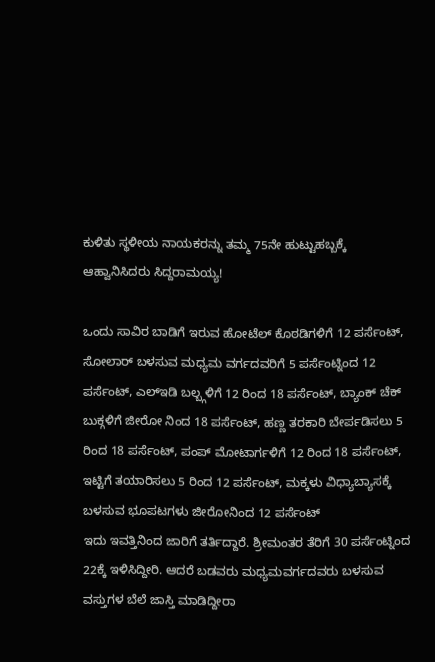ಕುಳಿತು ಸ್ಥಳೀಯ ನಾಯಕರನ್ನು ತಮ್ಮ 75ನೇ ಹುಟ್ಟುಹಬ್ಬಕ್ಕೆ ಆಹ್ವಾನಿಸಿದರು ಸಿದ್ದರಾಮಯ್ಯ!

ಒಂದು ಸಾವಿರ ಬಾಡಿಗೆ ಇರುವ ಹೋಟೆಲ್ ಕೊಠಡಿಗಳಿಗೆ 12 ಪರ್ಸೆಂಟ್, ಸೋಲಾರ್ ಬಳಸುವ ಮಧ್ಯಮ ವರ್ಗದವರಿಗೆ 5 ಪರ್ಸೆಂಟ್ನಿಂದ 12 ಪರ್ಸೆಂಟ್, ಎಲ್ಇಡಿ ಬಲ್ಬ್ಗಳಿಗೆ 12 ರಿಂದ 18 ಪರ್ಸೆಂಟ್, ಬ್ಯ‍ಾಂಕ್ ಚೆಕ್ ಬುಕ್ಗಳಿಗೆ ಜೀರೋ ನಿಂದ 18 ಪರ್ಸೆಂಟ್, ಹಣ್ಣ ತರಕಾರಿ ಬೇರ್ಪಡಿಸಲು 5 ರಿಂದ 18 ಪರ್ಸೆಂಟ್, ಪಂಪ್ ಮೋಟಾರ್ಗಳಿಗೆ 12 ರಿಂದ 18 ಪರ್ಸೆಂಟ್, ಇಟ್ಟಿಗೆ ತಯಾರಿಸಲು 5 ರಿಂದ 12 ಪರ್ಸೆಂಟ್, ಮಕ್ಕಳು ವಿಧ್ಯಾಬ್ಯಾಸಕ್ಕೆ ಬಳಸುವ ಭೂಪಟಗಳು ಜೀರೋನಿಂದ 12 ಪರ್ಸೆಂಟ್
ಇದು ಇವತ್ತಿನಿಂದ ಜಾರಿಗೆ ತರ್ತಿದ್ದಾರೆ. ಶ್ರೀಮಂತರ ತೆರಿಗೆ 30 ಪರ್ಸೆಂಟ್ನಿಂದ 22ಕ್ಕೆ ಇಳಿಸಿದ್ದೀರಿ. ಆದರೆ ಬಡವರು ಮಧ್ಯಮವರ್ಗದವರು ಬಳಸುವ ವಸ್ತುಗಳ ಬೆಲೆ ಜಾಸ್ತಿ ಮಾಡಿದ್ದೀರಾ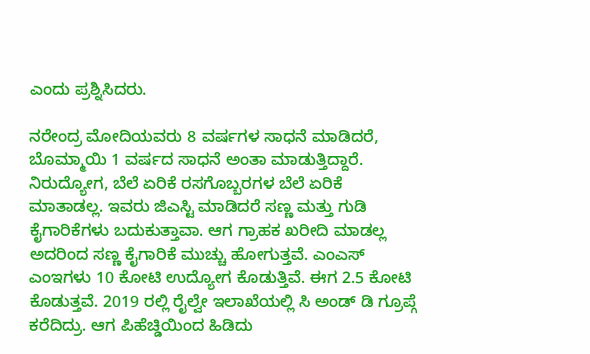ಎಂದು ಪ್ರಶ್ನಿಸಿದರು.

ನರೇಂದ್ರ ಮೋದಿಯವರು 8 ವರ್ಷಗಳ ಸಾಧನೆ ಮಾಡಿದರೆ, ಬೊಮ್ಮಾಯಿ 1 ವರ್ಷದ ಸಾಧನೆ ಅಂತಾ ಮಾಡುತ್ತಿದ್ದಾರೆ.
ನಿರುದ್ಯೋಗ, ಬೆಲೆ ಏರಿಕೆ ರಸಗೊಬ್ಬರಗಳ ಬೆಲೆ ಏರಿಕೆ ಮಾತಾಡಲ್ಲ. ಇವರು ಜಿಎಸ್ಟಿ ಮಾಡಿದರೆ ಸಣ್ಣ ಮತ್ತು ಗುಡಿ ಕೈಗಾರಿಕೆಗಳು ಬದುಕುತ್ತಾವಾ. ಆಗ ಗ್ರಾಹಕ ಖರೀದಿ ಮಾಡಲ್ಲ ಅದರಿಂದ ಸಣ್ಣ ಕೈಗಾರಿಕೆ ಮುಚ್ಚು ಹೋಗುತ್ತವೆ. ಎಂಎಸ್ ಎಂಇಗಳು 10 ಕೋಟಿ ಉದ್ಯೋಗ ಕೊಡುತ್ತಿವೆ. ಈಗ 2.5 ಕೋಟಿ ಕೊಡುತ್ತವೆ. 2019 ರಲ್ಲಿ ರೈಲ್ವೇ ಇಲಾಖೆಯಲ್ಲಿ ಸಿ ಅಂಡ್ ಡಿ ಗ್ರೂಪ್ಗೆ ಕರೆದಿದ್ರು. ಆಗ ಪಿಹೆಚ್ಡಿಯಿಂದ ಹಿಡಿದು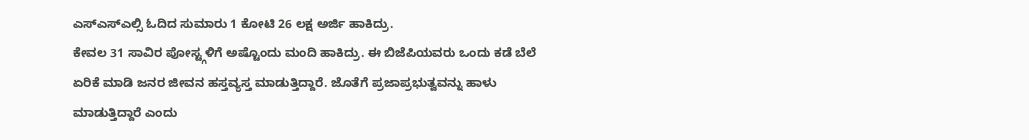ಎಸ್ಎಸ್ಎಲ್ಸಿ ಓದಿದ ಸುಮಾರು 1 ಕೋಟಿ 26 ಲಕ್ಷ ಅರ್ಜಿ ಹಾಕಿದ್ರು.
ಕೇವಲ 31 ಸಾವಿರ ಪೋಸ್ಟ್ಗಳಿಗೆ ಅಷ್ಟೊಂದು ಮಂದಿ ಹಾಕಿದ್ರು. ಈ ಬಿಜೆಪಿಯವರು ಒಂದು ಕಡೆ ಬೆಲೆ ಏರಿಕೆ ಮಾಡಿ ಜನರ ಜೀವನ ಹಸ್ತವ್ಯಸ್ತ ಮಾಡುತ್ತಿದ್ದಾರೆ. ಜೊತೆಗೆ ಪ್ರಜಾಪ್ರಭುತ್ವವನ್ನು ಹಾಳು ಮಾಡುತ್ತಿದ್ದಾರೆ ಎಂದು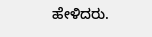ಹೇಳಿದರು.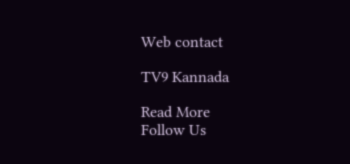Web contact

TV9 Kannada

Read More
Follow Us